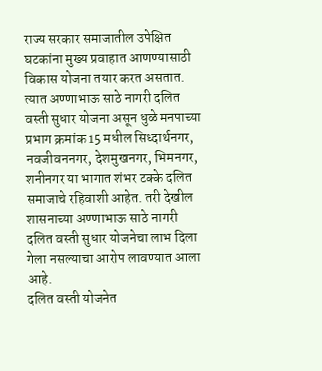राज्य सरकार समाजातील उपेक्षित घटकांना मुख्य प्रवाहात आणण्यासाठी विकास योजना तयार करत असतात. त्यात अण्णाभाऊ साठे नागरी दलित वस्ती सुधार योजना असून धुळे मनपाच्या प्रभाग क्रमांक 15 मधील सिध्दार्थनगर, नवजीवननगर, देशमुखनगर, भिमनगर, शनीनगर या भागात शंभर टक्के दलित समाजाचे रहिवाशी आहेत. तरी देखील शासनाच्या अण्णाभाऊ साठे नागरी दलित वस्ती सुधार योजनेचा लाभ दिला गेला नसल्याचा आरोप लावण्यात आला आहे.
दलित वस्ती योजनेत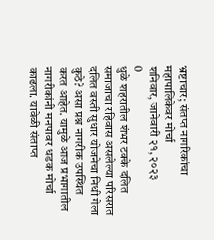भ्रष्टाचार; संतप्त नागरिकांचा महापालिकेवर मोर्चा
शनिवार, जानेवारी २१, २०२३
0
धुळे शहरातील शंभर टक्के दलित समाजाचा रहिवास असलेल्या परिसरात दलित वस्ती सुधार योजनेचा निधी गेला कुठे? असा प्रश्न नागरीक उपस्थित करत आहेत. यामुळे आज प्रभागातील नागरीकांनी मनपावर धडक मोर्चा काढला. यावेळी संताप्त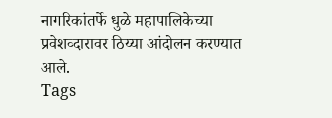नागरिकांतर्फे धुळे महापालिकेच्या प्रवेशव्दारावर ठिय्या आंदोलन करण्यात आले.
Tags